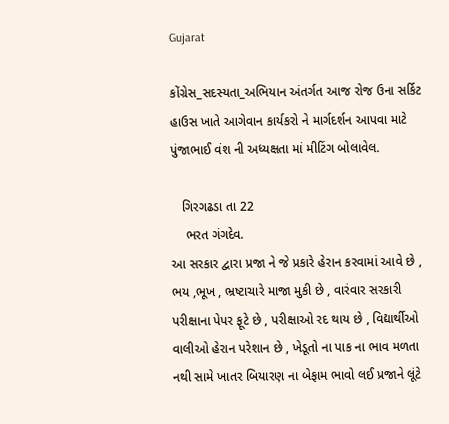Gujarat

કોંગ્રેસ_સદસ્યતા_અભિયાન અંતર્ગત આજ રોજ ઉના સર્કિટ હાઉસ ખાતે આગેવાન કાર્યકરો ને માર્ગદર્શન આપવા માટે પુંજાભાઈ વંશ ની અધ્યક્ષતા માં મીટિંગ બોલાવેલ.

   ગિરગઢડા તા 22
    ભરત ગંગદેવ.
આ સરકાર દ્વારા પ્રજા ને જે પ્રકારે હેરાન કરવામાં આવે છે , ભય ,ભૂખ , ભ્રષ્ટાચારે માજા મુકી છે , વારંવાર સરકારી પરીક્ષાના પેપર ફૂટે છે , પરીક્ષાઓ રદ થાય છે , વિદ્યાર્થીઓ વાલીઓ હેરાન પરેશાન છે , ખેડૂતો ના પાક ના ભાવ મળતા નથી સામે ખાતર બિયારણ ના બેફામ ભાવો લઈ પ્રજાને લૂંટે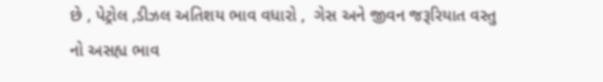છે , પેટ્રોલ ,ડીઝલ અતિશય ભાવ વધારો ,  ગેસ અને જીવન જરૂરિયાત વસ્તુ નો અસહ્ય ભાવ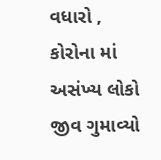વધારો ,  કોરોના માં અસંખ્ય લોકો જીવ ગુમાવ્યો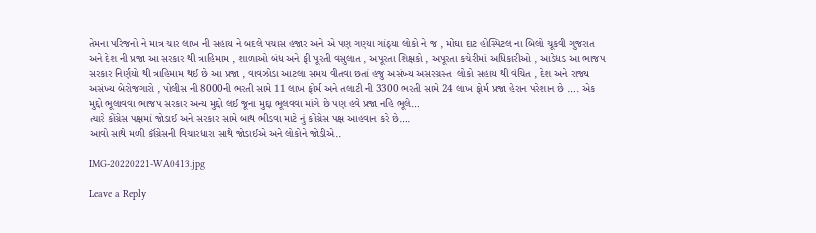તેમના પરિજનો ને માત્ર ચાર લાખ ની સહાય ને બદલે પચાસ હજાર અને એ પણ ગણ્યા ગાંઠ્યા લોકો ને જ , મોંઘા દાટ હોસ્પિટલ ના બિલો ચૂકવી ગુજરાત અને દેશ ની પ્રજા આ સરકાર થી ત્રાહિમામ , શાળાઓ બંધ અને ફી પૂરતી વસુલાત , અપૂરતા શિક્ષકો , અપૂરતા કચેરીમાં અધિકારીઓ , આડેધડ આ ભાજપ સરકાર નિર્ણયો થી ત્રાહિમામ થઈ છે આ પ્રજા , વાવઝોડા આટલા સમય વીતવા છતાં હજુ અસંખ્ય અસરગ્રસ્ત  લોકો સહાય થી વંચિત , દેશ અને રાજ્ય અસંખ્ય બેરોજગારો , પોલીસ ની 8000ની ભરતી સામે 11 લાખ ફોર્મ અને તલાટી ની 3300 ભરતી સામે 24 લાખ ફોર્મ પ્રજા હેરાન પરેશાન છે …. એક મુદ્દો ભૂલાવવા ભાજપ સરકાર અન્ય મુદ્દો લઈ જૂના મુદ્દા ભૂલવવા માંગે છે પણ હવે પ્રજા નહિ ભૂલે…
ત્યારે કોંગ્રેસ પક્ષમાં જોડાઈ અને સરકાર સામે બાથ ભીડવા માટે નું કોંગ્રેસ પક્ષ આહવાન કરે છે….
આવો સાથે મળી કૉંગ્રેસની વિચારધારા સાથે જોડાઈએ અને લોકોને જોડીએ..

IMG-20220221-WA0413.jpg

Leave a Reply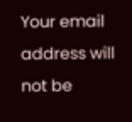Your email address will not be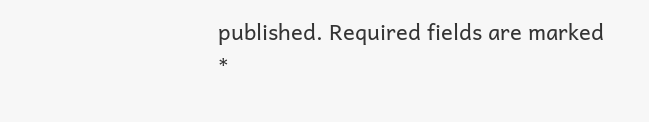published. Required fields are marked *